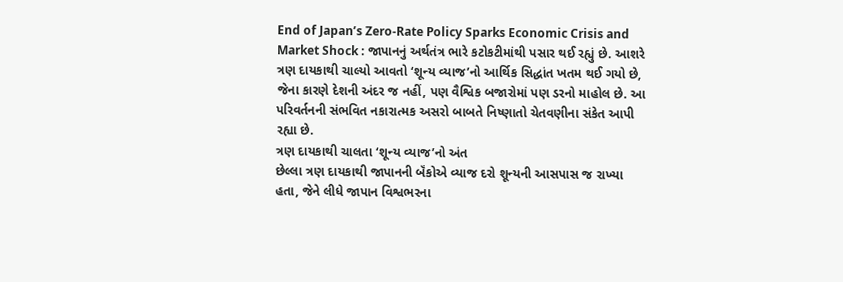End of Japan’s Zero-Rate Policy Sparks Economic Crisis and Market Shock : જાપાનનું અર્થતંત્ર ભારે કટોકટીમાંથી પસાર થઈ રહ્યું છે. આશરે ત્રણ દાયકાથી ચાલ્યો આવતો ‘શૂન્ય વ્યાજ’નો આર્થિક સિદ્ધાંત ખતમ થઈ ગયો છે, જેના કારણે દેશની અંદર જ નહીં, પણ વૈશ્વિક બજારોમાં પણ ડરનો માહોલ છે. આ પરિવર્તનની સંભવિત નકારાત્મક અસરો બાબતે નિષ્ણાતો ચેતવણીના સંકેત આપી રહ્યા છે.
ત્રણ દાયકાથી ચાલતા ‘શૂન્ય વ્યાજ’નો અંત
છેલ્લા ત્રણ દાયકાથી જાપાનની બૅંકોએ વ્યાજ દરો શૂન્યની આસપાસ જ રાખ્યા હતા, જેને લીધે જાપાન વિશ્વભરના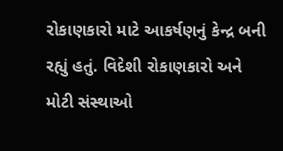રોકાણકારો માટે આકર્ષણનું કેન્દ્ર બની રહ્યું હતું. વિદેશી રોકાણકારો અને મોટી સંસ્થાઓ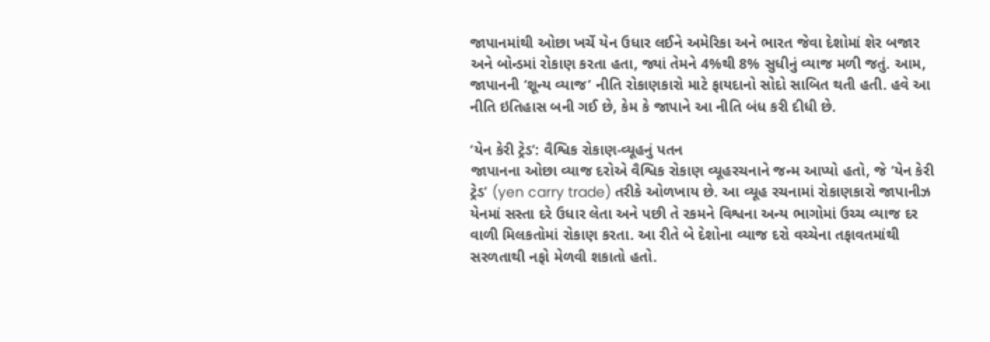જાપાનમાંથી ઓછા ખર્ચે યેન ઉધાર લઈને અમેરિકા અને ભારત જેવા દેશોમાં શેર બજાર અને બોન્ડમાં રોકાણ કરતા હતા, જ્યાં તેમને 4%થી 8% સુધીનું વ્યાજ મળી જતું. આમ, જાપાનની ‘શૂન્ય વ્યાજ’ નીતિ રોકાણકારો માટે ફાયદાનો સોદો સાબિત થતી હતી. હવે આ નીતિ ઇતિહાસ બની ગઈ છે, કેમ કે જાપાને આ નીતિ બંધ કરી દીધી છે.

‘યેન કેરી ટ્રેડ’: વૈશ્વિક રોકાણ-વ્યૂહનું પતન
જાપાનના ઓછા વ્યાજ દરોએ વૈશ્વિક રોકાણ વ્યૂહરચનાને જન્મ આપ્યો હતો, જે ‘યેન કેરી ટ્રેડ’ (yen carry trade) તરીકે ઓળખાય છે. આ વ્યૂહ રચનામાં રોકાણકારો જાપાનીઝ યેનમાં સસ્તા દરે ઉધાર લેતા અને પછી તે રકમને વિશ્વના અન્ય ભાગોમાં ઉચ્ચ વ્યાજ દર વાળી મિલકતોમાં રોકાણ કરતા. આ રીતે બે દેશોના વ્યાજ દરો વચ્ચેના તફાવતમાંથી સરળતાથી નફો મેળવી શકાતો હતો.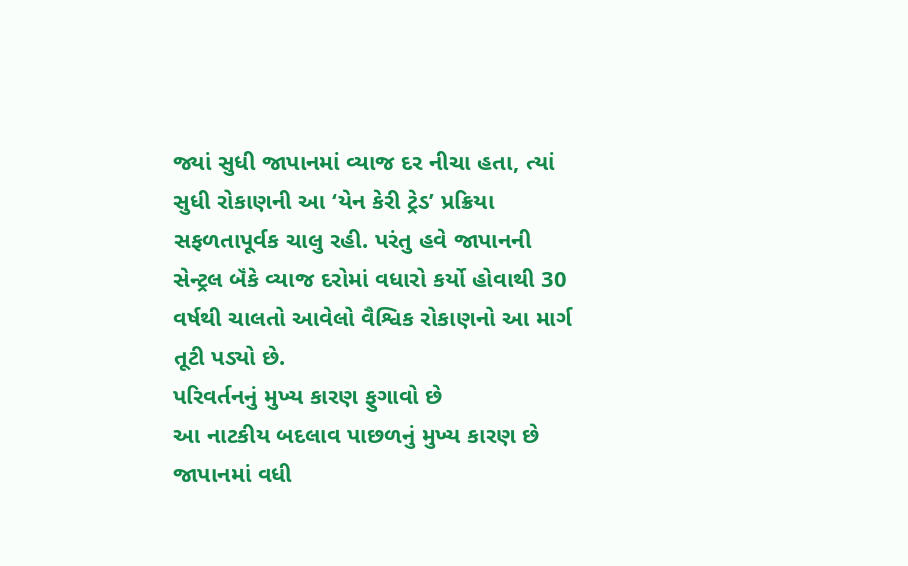જ્યાં સુધી જાપાનમાં વ્યાજ દર નીચા હતા, ત્યાં સુધી રોકાણની આ ‘યેન કેરી ટ્રેડ’ પ્રક્રિયા સફળતાપૂર્વક ચાલુ રહી. પરંતુ હવે જાપાનની સેન્ટ્રલ બૅંકે વ્યાજ દરોમાં વધારો કર્યો હોવાથી 30 વર્ષથી ચાલતો આવેલો વૈશ્વિક રોકાણનો આ માર્ગ તૂટી પડ્યો છે.
પરિવર્તનનું મુખ્ય કારણ ફુગાવો છે
આ નાટકીય બદલાવ પાછળનું મુખ્ય કારણ છે જાપાનમાં વધી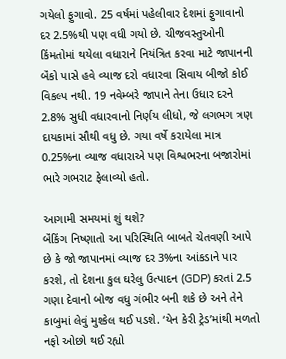ગયેલો ફુગાવો. 25 વર્ષમાં પહેલીવાર દેશમાં ફુગાવાનો દર 2.5%થી પણ વધી ગયો છે. ચીજવસ્તુઓની કિંમતોમાં થયેલા વધારાને નિયંત્રિત કરવા માટે જાપાનની બૅંકો પાસે હવે વ્યાજ દરો વધારવા સિવાય બીજો કોઈ વિકલ્પ નથી. 19 નવેમ્બરે જાપાને તેના ઉધાર દરને 2.8% સુધી વધારવાનો નિર્ણય લીધો, જે લગભગ ત્રણ દાયકામાં સૌથી વધુ છે. ગયા વર્ષે કરાયેલા માત્ર 0.25%ના વ્યાજ વધારાએ પણ વિશ્વભરના બજારોમાં ભારે ગભરાટ ફેલાવ્યો હતો.

આગામી સમયમાં શું થશે?
બૅંકિંગ નિષ્ણાતો આ પરિસ્થિતિ બાબતે ચેતવણી આપે છે કે જો જાપાનમાં વ્યાજ દર 3%ના આંકડાને પાર કરશે, તો દેશના કુલ ઘરેલુ ઉત્પાદન (GDP) કરતાં 2.5 ગણા દેવાનો બોજ વધુ ગંભીર બની શકે છે અને તેને કાબુમાં લેવું મુશ્કેલ થઈ પડશે. ‘યેન કેરી ટ્રેડ’માંથી મળતો નફો ઓછો થઈ રહ્યો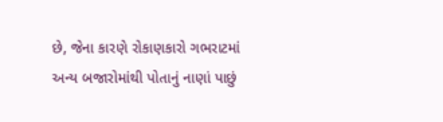છે, જેના કારણે રોકાણકારો ગભરાટમાં અન્ય બજારોમાંથી પોતાનું નાણાં પાછું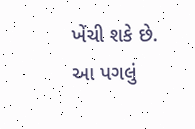ખેંચી શકે છે. આ પગલું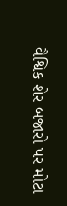વૈશ્વિક શેર બજારો પર મોટા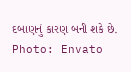દબાણનું કારણ બની શકે છે.
Photo: Envato